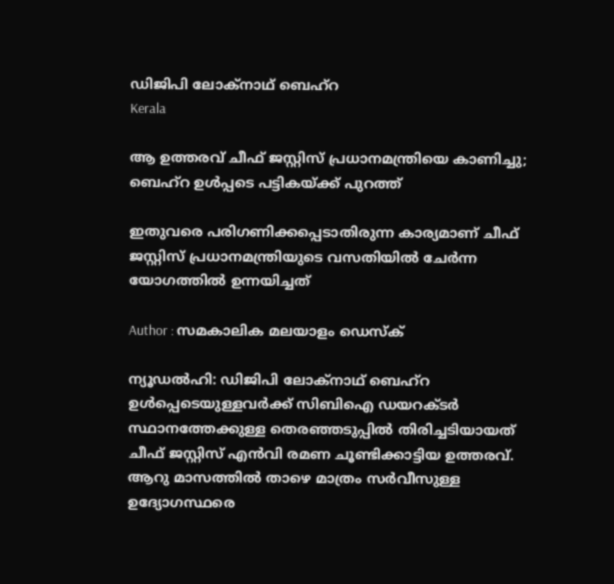ഡിജിപി ലോക്‌നാഥ് ബെഹ്‌റ
Kerala

ആ ഉത്തരവ് ചീഫ് ജസ്റ്റിസ് പ്രധാനമന്ത്രിയെ കാണിച്ചു; ബെഹ്‌റ ഉള്‍പ്പടെ പട്ടികയ്ക്ക് പുറത്ത്

ഇതുവരെ പരിഗണിക്കപ്പെടാതിരുന്ന കാര്യമാണ് ചീഫ് ജസ്റ്റിസ് പ്രധാനമന്ത്രിയുടെ വസതിയില്‍ ചേര്‍ന്ന യോഗത്തില്‍ ഉന്നയിച്ചത്

Author : സമകാലിക മലയാളം ഡെസ്ക്

ന്യൂഡല്‍ഹി: ഡിജിപി ലോക്‌നാഥ് ബെഹ്‌റ ഉള്‍പ്പെടെയുള്ളവര്‍ക്ക് സിബിഐ ഡയറക്ടര്‍ സ്ഥാനത്തേക്കുള്ള തെരഞ്ഞടുപ്പില്‍ തിരിച്ചടിയായത് ചീഫ് ജസ്റ്റിസ് എന്‍വി രമണ ചൂണ്ടിക്കാട്ടിയ ഉത്തരവ്. ആറു മാസത്തില്‍ താഴെ മാത്രം സര്‍വീസുള്ള ഉദ്യോഗസ്ഥരെ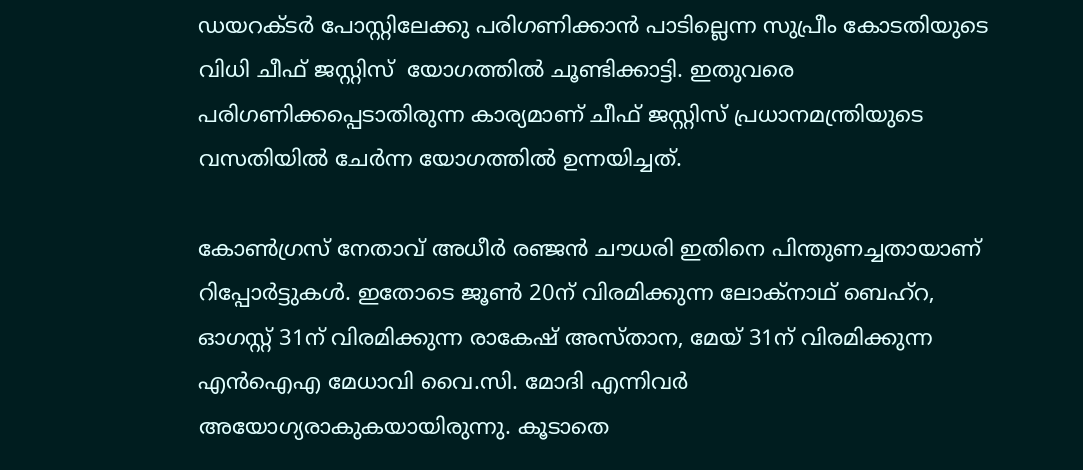ഡയറക്ടര്‍ പോസ്റ്റിലേക്കു പരിഗണിക്കാന്‍ പാടില്ലെന്ന സുപ്രീം കോടതിയുടെ വിധി ചീഫ് ജസ്റ്റിസ്  യോഗത്തില്‍ ചൂണ്ടിക്കാട്ടി. ഇതുവരെ പരിഗണിക്കപ്പെടാതിരുന്ന കാര്യമാണ് ചീഫ് ജസ്റ്റിസ് പ്രധാനമന്ത്രിയുടെ വസതിയില്‍ ചേര്‍ന്ന യോഗത്തില്‍ ഉന്നയിച്ചത്.

കോണ്‍ഗ്രസ് നേതാവ് അധീര്‍ രഞ്ജന്‍ ചൗധരി ഇതിനെ പിന്തുണച്ചതായാണ് റിപ്പോര്‍ട്ടുകള്‍. ഇതോടെ ജൂണ്‍ 20ന് വിരമിക്കുന്ന ലോക്‌നാഥ് ബെഹ്‌റ, ഓഗസ്റ്റ് 31ന് വിരമിക്കുന്ന രാകേഷ് അസ്താന, മേയ് 31ന് വിരമിക്കുന്ന എന്‍ഐഎ മേധാവി വൈ.സി. മോദി എന്നിവര്‍  അയോഗ്യരാകുകയായിരുന്നു. കൂടാതെ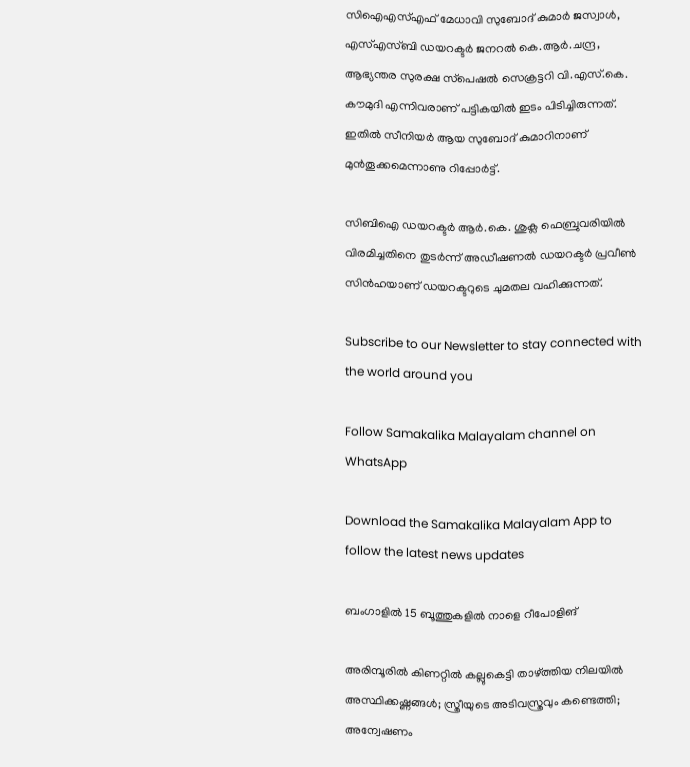സിഐഎസ്എഫ് മേധാവി സുബോദ് കുമാര്‍ ജസ്വാള്‍, എസ്എസ്ബി ഡയറക്ടര്‍ ജനറല്‍ കെ.ആര്‍.ചന്ദ്ര, ആഭ്യന്തര സുരക്ഷ സ്‌പെഷല്‍ സെക്രട്ടറി വി.എസ്.കെ. കൗമുദി എന്നിവരാണ് പട്ടികയില്‍ ഇടം പിടിച്ചിരുന്നത്. ഇതില്‍ സീനിയര്‍ ആയ സുബോദ് കുമാറിനാണ് മുന്‍തൂക്കമെന്നാണു റിപ്പോര്‍ട്ട്.

സിബിഐ ഡയറക്ടര്‍ ആര്‍.കെ. ശുക്ല ഫെബ്രുവരിയില്‍ വിരമിച്ചതിനെ തുടര്‍ന്ന് അഡീഷണല്‍ ഡയറക്ടര്‍ പ്രവീണ്‍ സിന്‍ഹയാണ് ഡയറക്ടറുടെ ചുമതല വഹിക്കുന്നത്.

Subscribe to our Newsletter to stay connected with the world around you

Follow Samakalika Malayalam channel on WhatsApp

Download the Samakalika Malayalam App to follow the latest news updates

ബംഗാളില്‍ 15 ബൂത്തുകളില്‍ നാളെ റീപോളിങ്

അരിമ്പൂരില്‍ കിണറ്റില്‍ കല്ലുകെട്ടി താഴ്ത്തിയ നിലയില്‍ അസ്ഥിക്കഷ്ണങ്ങള്‍; സ്ത്രീയുടെ അടിവസ്ത്രവും കണ്ടെത്തി; അന്വേഷണം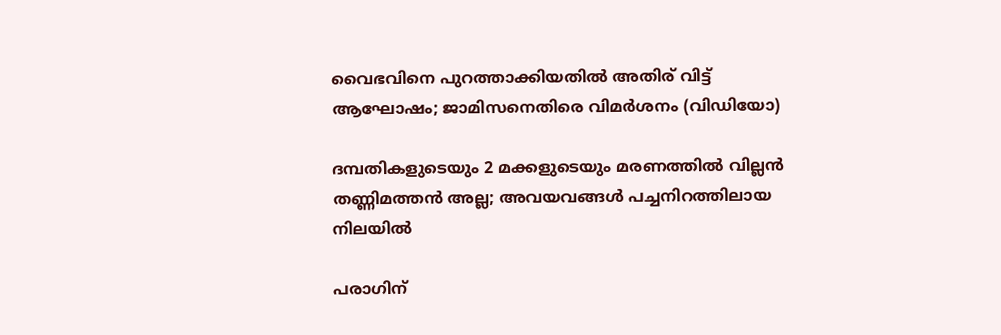വൈഭവിനെ പുറത്താക്കിയതിൽ അതിര് വിട്ട് ആഘോഷം; ജാമിസനെതിരെ വിമർശനം (വിഡിയോ)

ദമ്പതികളുടെയും 2 മക്കളുടെയും മരണത്തില്‍ വില്ലന്‍ തണ്ണിമത്തന്‍ അല്ല; അവയവങ്ങള്‍ പച്ചനിറത്തിലായ നിലയില്‍

പരാഗിന്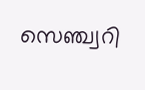സെഞ്ച്വറി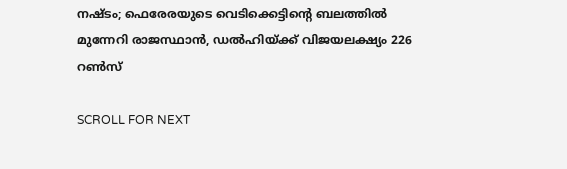നഷ്ടം; ഫെരേരയുടെ വെടിക്കെട്ടിന്റെ ബലത്തിൽ മുന്നേറി രാജസ്ഥാൻ, ഡൽഹിയ്ക്ക് വിജയലക്ഷ്യം 226 റൺസ്

SCROLL FOR NEXT